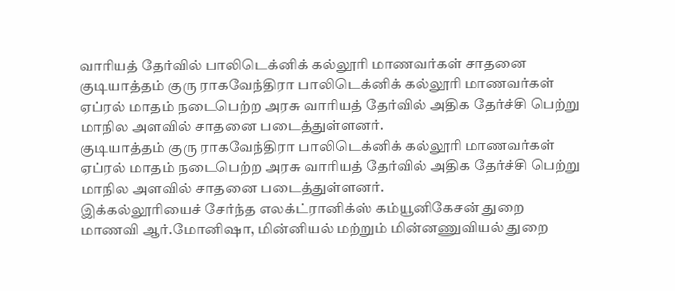வாரியத் தேர்வில் பாலிடெக்னிக் கல்லூரி மாணவர்கள் சாதனை
குடியாத்தம் குரு ராகவேந்திரா பாலிடெக்னிக் கல்லூரி மாணவர்கள் ஏப்ரல் மாதம் நடைபெற்ற அரசு வாரியத் தேர்வில் அதிக தேர்ச்சி பெற்று மாநில அளவில் சாதனை படைத்துள்ளனர்.
குடியாத்தம் குரு ராகவேந்திரா பாலிடெக்னிக் கல்லூரி மாணவர்கள் ஏப்ரல் மாதம் நடைபெற்ற அரசு வாரியத் தேர்வில் அதிக தேர்ச்சி பெற்று மாநில அளவில் சாதனை படைத்துள்ளனர்.
இக்கல்லூரியைச் சேர்ந்த எலக்ட்ரானிக்ஸ் கம்யூனிகேசன் துறை மாணவி ஆர்.மோனிஷா, மின்னியல் மற்றும் மின்னணுவியல் துறை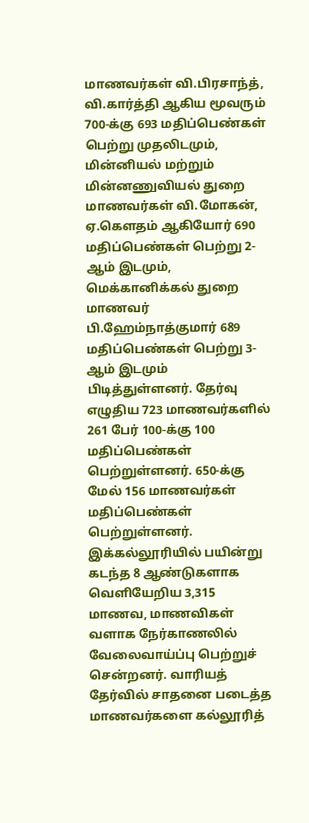மாணவர்கள் வி.பிரசாந்த், வி.கார்த்தி ஆகிய மூவரும் 700-க்கு 693 மதிப்பெண்கள் பெற்று முதலிடமும், மின்னியல் மற்றும் மின்னணுவியல் துறை மாணவர்கள் வி.மோகன், ஏ.கௌதம் ஆகியோர் 690 மதிப்பெண்கள் பெற்று 2-ஆம் இடமும், மெக்கானிக்கல் துறை மாணவர் பி.ஹேம்நாத்குமார் 689 மதிப்பெண்கள் பெற்று 3-ஆம் இடமும் பிடித்துள்ளனர். தேர்வு எழுதிய 723 மாணவர்களில் 261 பேர் 100-க்கு 100 மதிப்பெண்கள் பெற்றுள்ளனர். 650-க்கு மேல் 156 மாணவர்கள் மதிப்பெண்கள் பெற்றுள்ளனர். இக்கல்லூரியில் பயின்று கடந்த 8 ஆண்டுகளாக வெளியேறிய 3,315 மாணவ, மாணவிகள் வளாக நேர்காணலில் வேலைவாய்ப்பு பெற்றுச் சென்றனர். வாரியத் தேர்வில் சாதனை படைத்த மாணவர்களை கல்லூரித்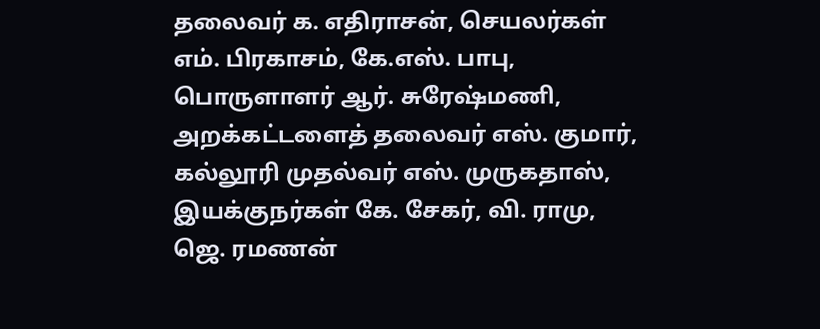தலைவர் க. எதிராசன், செயலர்கள் எம். பிரகாசம், கே.எஸ். பாபு, பொருளாளர் ஆர். சுரேஷ்மணி, அறக்கட்டளைத் தலைவர் எஸ். குமார், கல்லூரி முதல்வர் எஸ். முருகதாஸ், இயக்குநர்கள் கே. சேகர், வி. ராமு, ஜெ. ரமணன்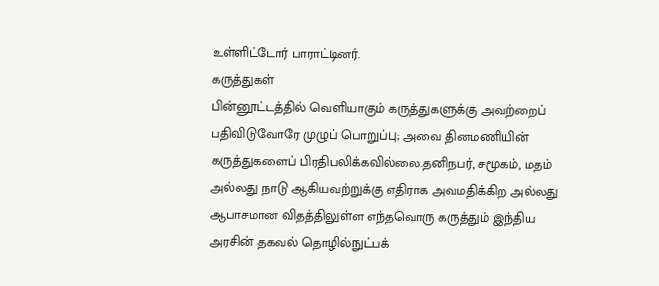உள்ளிட்டோர் பாராட்டினர்.
கருத்துகள்
பின்னூட்டத்தில் வெளியாகும் கருத்துகளுக்கு அவற்றைப் பதிவிடுவோரே முழுப் பொறுப்பு; அவை தினமணியின் கருத்துகளைப் பிரதிபலிக்கவில்லை.தனிநபர், சமூகம், மதம் அல்லது நாடு ஆகியவற்றுக்கு எதிராக அவமதிக்கிற அல்லது ஆபாசமான விதத்திலுள்ள எந்தவொரு கருத்தும் இந்திய அரசின் தகவல் தொழில்நுட்பக்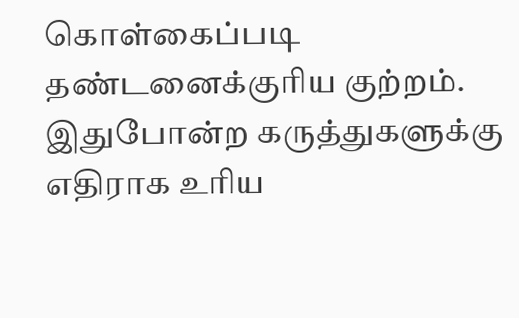கொள்கைப்படி தண்டனைக்குரிய குற்றம். இதுபோன்ற கருத்துகளுக்கு எதிராக உரிய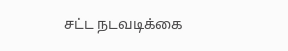சட்ட நடவடிக்கை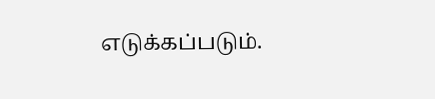எடுக்கப்படும்.